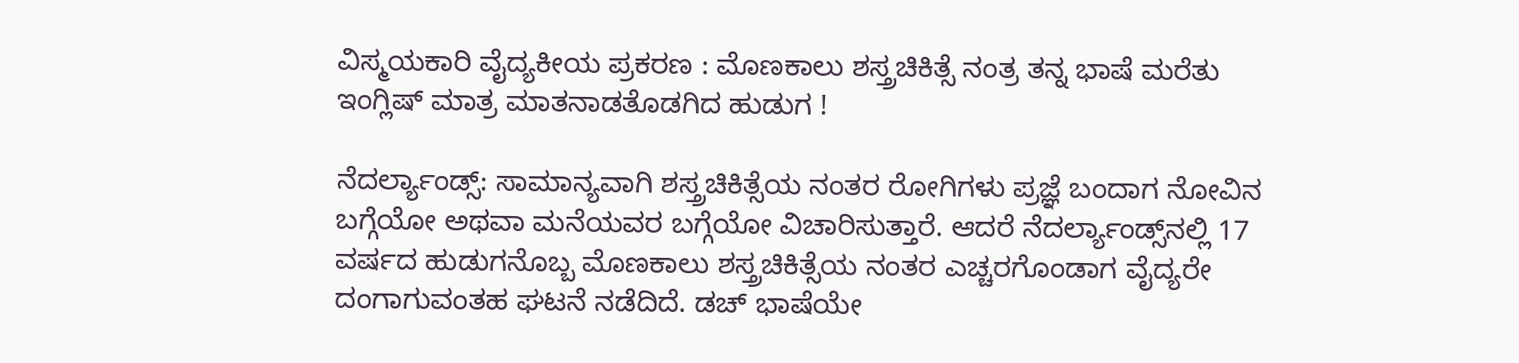ವಿಸ್ಮಯಕಾರಿ ವೈದ್ಯಕೀಯ ಪ್ರಕರಣ : ಮೊಣಕಾಲು ಶಸ್ತ್ರಚಿಕಿತ್ಸೆ ನಂತ್ರ ತನ್ನ ಭಾಷೆ ಮರೆತು ಇಂಗ್ಲಿಷ್ ಮಾತ್ರ ಮಾತನಾಡತೊಡಗಿದ ಹುಡುಗ !

ನೆದರ್ಲ್ಯಾಂಡ್ಸ್: ಸಾಮಾನ್ಯವಾಗಿ ಶಸ್ತ್ರಚಿಕಿತ್ಸೆಯ ನಂತರ ರೋಗಿಗಳು ಪ್ರಜ್ಞೆ ಬಂದಾಗ ನೋವಿನ ಬಗ್ಗೆಯೋ ಅಥವಾ ಮನೆಯವರ ಬಗ್ಗೆಯೋ ವಿಚಾರಿಸುತ್ತಾರೆ. ಆದರೆ ನೆದರ್ಲ್ಯಾಂಡ್ಸ್‌ನಲ್ಲಿ 17 ವರ್ಷದ ಹುಡುಗನೊಬ್ಬ ಮೊಣಕಾಲು ಶಸ್ತ್ರಚಿಕಿತ್ಸೆಯ ನಂತರ ಎಚ್ಚರಗೊಂಡಾಗ ವೈದ್ಯರೇ ದಂಗಾಗುವಂತಹ ಘಟನೆ ನಡೆದಿದೆ. ಡಚ್ ಭಾಷೆಯೇ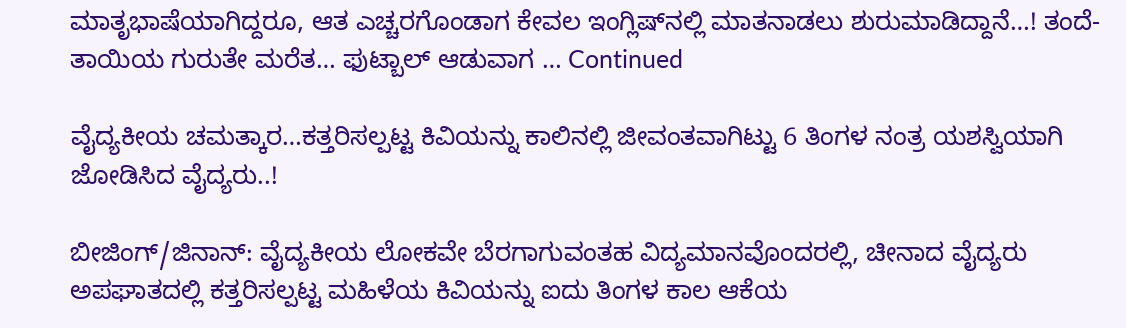ಮಾತೃಭಾಷೆಯಾಗಿದ್ದರೂ, ಆತ ಎಚ್ಚರಗೊಂಡಾಗ ಕೇವಲ ಇಂಗ್ಲಿಷ್‌ನಲ್ಲಿ ಮಾತನಾಡಲು ಶುರುಮಾಡಿದ್ದಾನೆ…! ತಂದೆ-ತಾಯಿಯ ಗುರುತೇ ಮರೆತ… ಫುಟ್ಬಾಲ್ ಆಡುವಾಗ … Continued

ವೈದ್ಯಕೀಯ ಚಮತ್ಕಾರ…ಕತ್ತರಿಸಲ್ಪಟ್ಟ ಕಿವಿಯನ್ನು ಕಾಲಿನಲ್ಲಿ ಜೀವಂತವಾಗಿಟ್ಟು 6 ತಿಂಗಳ ನಂತ್ರ ಯಶಸ್ವಿಯಾಗಿ ಜೋಡಿಸಿದ ವೈದ್ಯರು..!

ಬೀಜಿಂಗ್/ಜಿನಾನ್: ವೈದ್ಯಕೀಯ ಲೋಕವೇ ಬೆರಗಾಗುವಂತಹ ವಿದ್ಯಮಾನವೊಂದರಲ್ಲಿ, ಚೀನಾದ ವೈದ್ಯರು ಅಪಘಾತದಲ್ಲಿ ಕತ್ತರಿಸಲ್ಪಟ್ಟ ಮಹಿಳೆಯ ಕಿವಿಯನ್ನು ಐದು ತಿಂಗಳ ಕಾಲ ಆಕೆಯ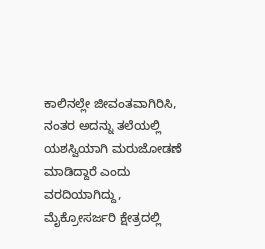ಕಾಲಿನಲ್ಲೇ ಜೀವಂತವಾಗಿರಿಸಿ, ನಂತರ ಅದನ್ನು ತಲೆಯಲ್ಲಿ ಯಶಸ್ವಿಯಾಗಿ ಮರುಜೋಡಣೆ ಮಾಡಿದ್ದಾರೆ ಎಂದು ವರದಿಯಾಗಿದ್ದು, ಮೈಕ್ರೋಸರ್ಜರಿ ಕ್ಷೇತ್ರದಲ್ಲಿ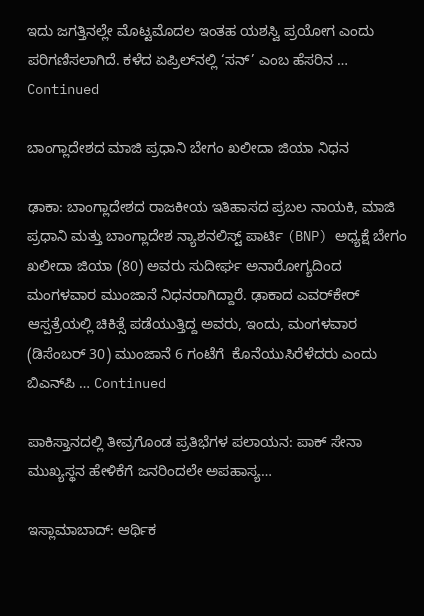ಇದು ಜಗತ್ತಿನಲ್ಲೇ ಮೊಟ್ಟಮೊದಲ ಇಂತಹ ಯಶಸ್ವಿ ಪ್ರಯೋಗ ಎಂದು ಪರಿಗಣಿಸಲಾಗಿದೆ. ಕಳೆದ ಏಪ್ರಿಲ್‌ನಲ್ಲಿ ‘ಸನ್’ ಎಂಬ ಹೆಸರಿನ … Continued

ಬಾಂಗ್ಲಾದೇಶದ ಮಾಜಿ ಪ್ರಧಾನಿ ಬೇಗಂ ಖಲೀದಾ ಜಿಯಾ ನಿಧನ

ಢಾಕಾ: ಬಾಂಗ್ಲಾದೇಶದ ರಾಜಕೀಯ ಇತಿಹಾಸದ ಪ್ರಬಲ ನಾಯಕಿ, ಮಾಜಿ ಪ್ರಧಾನಿ ಮತ್ತು ಬಾಂಗ್ಲಾದೇಶ ನ್ಯಾಶನಲಿಸ್ಟ್ ಪಾರ್ಟಿ (BNP) ಅಧ್ಯಕ್ಷೆ ಬೇಗಂ ಖಲೀದಾ ಜಿಯಾ (80) ಅವರು ಸುದೀರ್ಘ ಅನಾರೋಗ್ಯದಿಂದ ಮಂಗಳವಾರ ಮುಂಜಾನೆ ನಿಧನರಾಗಿದ್ದಾರೆ. ಢಾಕಾದ ಎವರ್‌ಕೇರ್ ಆಸ್ಪತ್ರೆಯಲ್ಲಿ ಚಿಕಿತ್ಸೆ ಪಡೆಯುತ್ತಿದ್ದ ಅವರು, ಇಂದು, ಮಂಗಳವಾರ (ಡಿಸೆಂಬರ್‌ 30) ಮುಂಜಾನೆ 6 ಗಂಟೆಗೆ  ಕೊನೆಯುಸಿರೆಳೆದರು ಎಂದು ಬಿಎನ್‌ಪಿ … Continued

ಪಾಕಿಸ್ತಾನದಲ್ಲಿ ತೀವ್ರಗೊಂಡ ಪ್ರತಿಭೆಗಳ ಪಲಾಯನ: ಪಾಕ್‌ ಸೇನಾ ಮುಖ್ಯಸ್ಥನ ಹೇಳಿಕೆಗೆ ಜನರಿಂದಲೇ ಅಪಹಾಸ್ಯ…

ಇಸ್ಲಾಮಾಬಾದ್: ಆರ್ಥಿಕ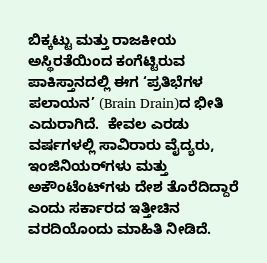ಬಿಕ್ಕಟ್ಟು ಮತ್ತು ರಾಜಕೀಯ ಅಸ್ಥಿರತೆಯಿಂದ ಕಂಗೆಟ್ಟಿರುವ ಪಾಕಿಸ್ತಾನದಲ್ಲಿ ಈಗ ‘ಪ್ರತಿಭೆಗಳ ಪಲಾಯನ’ (Brain Drain)ದ ಭೀತಿ ಎದುರಾಗಿದೆ.  ಕೇವಲ ಎರಡು ವರ್ಷಗಳಲ್ಲಿ ಸಾವಿರಾರು ವೈದ್ಯರು, ಇಂಜಿನಿಯರ್‌ಗಳು ಮತ್ತು ಅಕೌಂಟೆಂಟ್‌ಗಳು ದೇಶ ತೊರೆದಿದ್ದಾರೆ ಎಂದು ಸರ್ಕಾರದ ಇತ್ತೀಚಿನ ವರದಿಯೊಂದು ಮಾಹಿತಿ ನೀಡಿದೆ.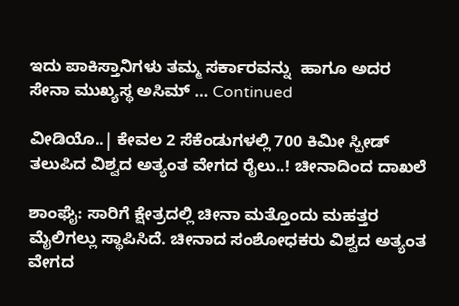ಇದು ಪಾಕಿಸ್ತಾನಿಗಳು ತಮ್ಮ ಸರ್ಕಾರವನ್ನು  ಹಾಗೂ ಅದರ ಸೇನಾ ಮುಖ್ಯಸ್ಥ ಅಸಿಮ್ … Continued

ವೀಡಿಯೊ..| ಕೇವಲ 2 ಸೆಕೆಂಡುಗಳಲ್ಲಿ 700 ಕಿಮೀ ಸ್ಪೀಡ್‌ ತಲುಪಿದ ವಿಶ್ವದ ಅತ್ಯಂತ ವೇಗದ ರೈಲು..! ಚೀನಾದಿಂದ ದಾಖಲೆ

ಶಾಂಘೈ: ಸಾರಿಗೆ ಕ್ಷೇತ್ರದಲ್ಲಿ ಚೀನಾ ಮತ್ತೊಂದು ಮಹತ್ತರ ಮೈಲಿಗಲ್ಲು ಸ್ಥಾಪಿಸಿದೆ. ಚೀನಾದ ಸಂಶೋಧಕರು ವಿಶ್ವದ ಅತ್ಯಂತ ವೇಗದ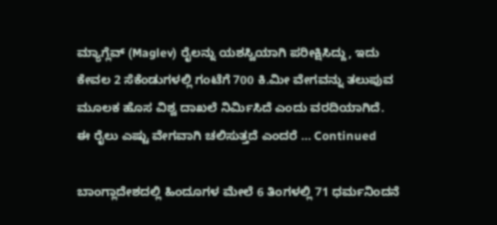ಮ್ಯಾಗ್ಲೆವ್ (Maglev) ರೈಲನ್ನು ಯಶಸ್ವಿಯಾಗಿ ಪರೀಕ್ಷಿಸಿದ್ದು, ಇದು ಕೇವಲ 2 ಸೆಕೆಂಡುಗಳಲ್ಲಿ ಗಂಟೆಗೆ 700 ಕಿ.ಮೀ ವೇಗವನ್ನು ತಲುಪುವ ಮೂಲಕ ಹೊಸ ವಿಶ್ವ ದಾಖಲೆ ನಿರ್ಮಿಸಿದೆ ಎಂದು ವರದಿಯಾಗಿದೆ. ಈ ರೈಲು ಎಷ್ಟು ವೇಗವಾಗಿ ಚಲಿಸುತ್ತದೆ ಎಂದರೆ … Continued

ಬಾಂಗ್ಲಾದೇಶದಲ್ಲಿ ಹಿಂದೂಗಳ ಮೇಲೆ 6 ತಿಂಗಳಲ್ಲಿ 71 ಧರ್ಮನಿಂದನೆ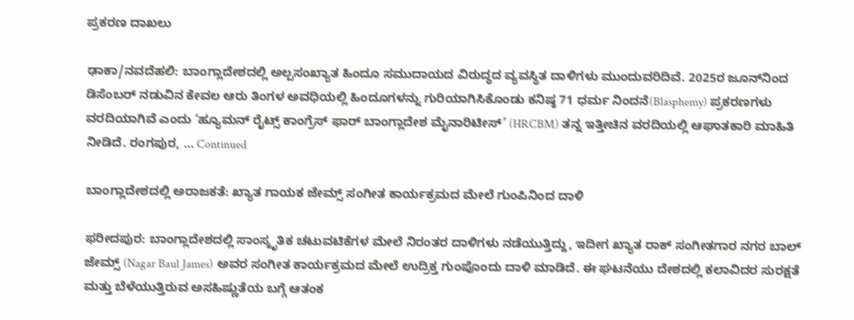ಪ್ರಕರಣ ದಾಖಲು

ಢಾಕಾ/ನವದೆಹಲಿ: ಬಾಂಗ್ಲಾದೇಶದಲ್ಲಿ ಅಲ್ಪಸಂಖ್ಯಾತ ಹಿಂದೂ ಸಮುದಾಯದ ವಿರುದ್ಧದ ವ್ಯವಸ್ಥಿತ ದಾಳಿಗಳು ಮುಂದುವರಿದಿವೆ. 2025ರ ಜೂನ್‌ನಿಂದ ಡಿಸೆಂಬರ್ ನಡುವಿನ ಕೇವಲ ಆರು ತಿಂಗಳ ಅವಧಿಯಲ್ಲಿ ಹಿಂದೂಗಳನ್ನು ಗುರಿಯಾಗಿಸಿಕೊಂಡು ಕನಿಷ್ಠ 71 ಧರ್ಮ ನಿಂದನೆ(Blasphemy) ಪ್ರಕರಣಗಳು ವರದಿಯಾಗಿವೆ ಎಂದು ‘ಹ್ಯೂಮನ್ ರೈಟ್ಸ್ ಕಾಂಗ್ರೆಸ್ ಫಾರ್ ಬಾಂಗ್ಲಾದೇಶ ಮೈನಾರಿಟೀಸ್’ (HRCBM) ತನ್ನ ಇತ್ತೀಚಿನ ವರದಿಯಲ್ಲಿ ಆಘಾತಕಾರಿ ಮಾಹಿತಿ ನೀಡಿದೆ. ರಂಗಪುರ, … Continued

ಬಾಂಗ್ಲಾದೇಶದಲ್ಲಿ ಅರಾಜಕತೆ: ಖ್ಯಾತ ಗಾಯಕ ಜೇಮ್ಸ್ ಸಂಗೀತ ಕಾರ್ಯಕ್ರಮದ ಮೇಲೆ ಗುಂಪಿನಿಂದ ದಾಳಿ

ಫರೀದಪುರ: ಬಾಂಗ್ಲಾದೇಶದಲ್ಲಿ ಸಾಂಸ್ಕೃತಿಕ ಚಟುವಟಿಕೆಗಳ ಮೇಲೆ ನಿರಂತರ ದಾಳಿಗಳು ನಡೆಯುತ್ತಿದ್ದು, ಇದೀಗ ಖ್ಯಾತ ರಾಕ್ ಸಂಗೀತಗಾರ ನಗರ ಬಾಲ್ ಜೇಮ್ಸ್ (Nagar Baul James) ಅವರ ಸಂಗೀತ ಕಾರ್ಯಕ್ರಮದ ಮೇಲೆ ಉದ್ರಿಕ್ತ ಗುಂಪೊಂದು ದಾಳಿ ಮಾಡಿದೆ. ಈ ಘಟನೆಯು ದೇಶದಲ್ಲಿ ಕಲಾವಿದರ ಸುರಕ್ಷತೆ ಮತ್ತು ಬೆಳೆಯುತ್ತಿರುವ ಅಸಹಿಷ್ಣುತೆಯ ಬಗ್ಗೆ ಆತಂಕ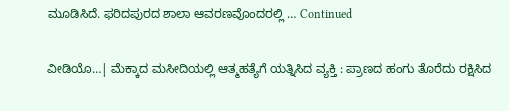ಮೂಡಿಸಿದೆ. ಫರಿದಪುರದ ಶಾಲಾ ಆವರಣವೊಂದರಲ್ಲಿ … Continued

ವೀಡಿಯೊ…| ಮೆಕ್ಕಾದ ಮಸೀದಿಯಲ್ಲಿ ಆತ್ಮಹತ್ಯೆಗೆ ಯತ್ನಿಸಿದ ವ್ಯಕ್ತಿ : ಪ್ರಾಣದ ಹಂಗು ತೊರೆದು ರಕ್ಷಿಸಿದ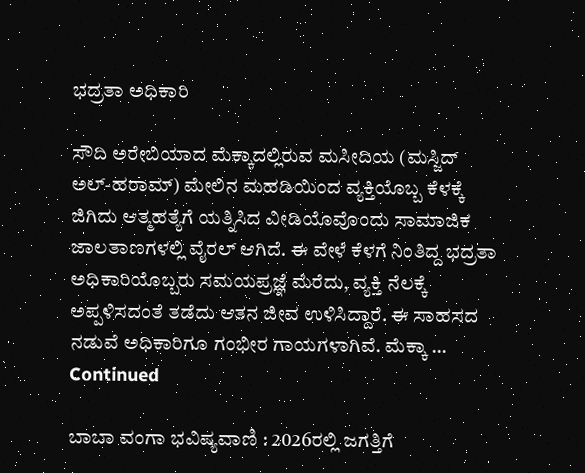ಭದ್ರತಾ ಅಧಿಕಾರಿ

ಸೌದಿ ಅರೇಬಿಯಾದ ಮೆಕ್ಕಾದಲ್ಲಿರುವ ಮಸೀದಿಯ (ಮಸ್ಜಿದ್ ಅಲ್-ಹರಾಮ್) ಮೇಲಿನ ಮಹಡಿಯಿಂದ ವ್ಯಕ್ತಿಯೊಬ್ಬ ಕೆಳಕ್ಕೆ ಜಿಗಿದು ಆತ್ಮಹತ್ಯೆಗೆ ಯತ್ನಿಸಿದ ವೀಡಿಯೊವೊಂದು ಸಾಮಾಜಿಕ ಜಾಲತಾಣಗಳಲ್ಲಿ ವೈರಲ್ ಆಗಿದೆ. ಈ ವೇಳೆ ಕೆಳಗೆ ನಿಂತಿದ್ದ ಭದ್ರತಾ ಅಧಿಕಾರಿಯೊಬ್ಬರು ಸಮಯಪ್ರಜ್ಞೆ ಮೆರೆದು, ವ್ಯಕ್ತಿ ನೆಲಕ್ಕೆ ಅಪ್ಪಳಿಸದಂತೆ ತಡೆದು ಆತನ ಜೀವ ಉಳಿಸಿದ್ದಾರೆ. ಈ ಸಾಹಸದ ನಡುವೆ ಅಧಿಕಾರಿಗೂ ಗಂಭೀರ ಗಾಯಗಳಾಗಿವೆ. ಮೆಕ್ಕಾ … Continued

ಬಾಬಾ ವಂಗಾ ಭವಿಷ್ಯವಾಣಿ : 2026ರಲ್ಲಿ ಜಗತ್ತಿಗೆ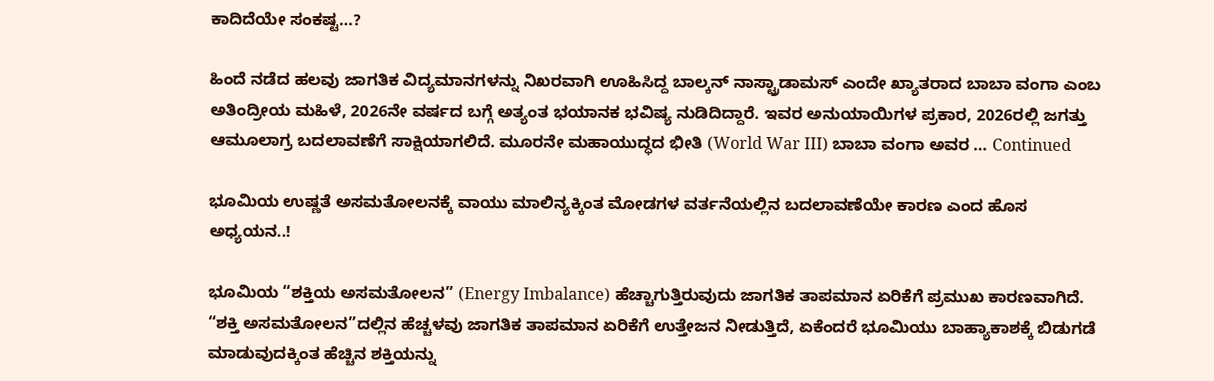ಕಾದಿದೆಯೇ ಸಂಕಷ್ಟ…?

ಹಿಂದೆ ನಡೆದ ಹಲವು ಜಾಗತಿಕ ವಿದ್ಯಮಾನಗಳನ್ನು ನಿಖರವಾಗಿ ಊಹಿಸಿದ್ದ ಬಾಲ್ಕನ್‌ ನಾಸ್ಟ್ರಾಡಾಮಸ್‌ ಎಂದೇ ಖ್ಯಾತರಾದ ಬಾಬಾ ವಂಗಾ ಎಂಬ ಅತಿಂದ್ರೀಯ ಮಹಿಳೆ, 2026ನೇ ವರ್ಷದ ಬಗ್ಗೆ ಅತ್ಯಂತ ಭಯಾನಕ ಭವಿಷ್ಯ ನುಡಿದಿದ್ದಾರೆ. ಇವರ ಅನುಯಾಯಿಗಳ ಪ್ರಕಾರ, 2026ರಲ್ಲಿ ಜಗತ್ತು ಆಮೂಲಾಗ್ರ ಬದಲಾವಣೆಗೆ ಸಾಕ್ಷಿಯಾಗಲಿದೆ. ಮೂರನೇ ಮಹಾಯುದ್ಧದ ಭೀತಿ (World War III) ಬಾಬಾ ವಂಗಾ ಅವರ … Continued

ಭೂಮಿಯ ಉಷ್ಣತೆ ಅಸಮತೋಲನಕ್ಕೆ ವಾಯು ಮಾಲಿನ್ಯಕ್ಕಿಂತ ಮೋಡಗಳ ವರ್ತನೆಯಲ್ಲಿನ ಬದಲಾವಣೆಯೇ ಕಾರಣ ಎಂದ ಹೊಸ ಅಧ್ಯಯನ..!

ಭೂಮಿಯ “ಶಕ್ತಿಯ ಅಸಮತೋಲನ” (Energy Imbalance) ಹೆಚ್ಚಾಗುತ್ತಿರುವುದು ಜಾಗತಿಕ ತಾಪಮಾನ ಏರಿಕೆಗೆ ಪ್ರಮುಖ ಕಾರಣವಾಗಿದೆ. “ಶಕ್ತಿ ಅಸಮತೋಲನ”ದಲ್ಲಿನ ಹೆಚ್ಚಳವು ಜಾಗತಿಕ ತಾಪಮಾನ ಏರಿಕೆಗೆ ಉತ್ತೇಜನ ನೀಡುತ್ತಿದೆ, ಏಕೆಂದರೆ ಭೂಮಿಯು ಬಾಹ್ಯಾಕಾಶಕ್ಕೆ ಬಿಡುಗಡೆ ಮಾಡುವುದಕ್ಕಿಂತ ಹೆಚ್ಚಿನ ಶಕ್ತಿಯನ್ನು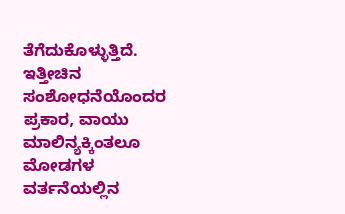ತೆಗೆದುಕೊಳ್ಳುತ್ತಿದೆ.  ಇತ್ತೀಚಿನ ಸಂಶೋಧನೆಯೊಂದರ ಪ್ರಕಾರ, ವಾಯು ಮಾಲಿನ್ಯಕ್ಕಿಂತಲೂ ಮೋಡಗಳ ವರ್ತನೆಯಲ್ಲಿನ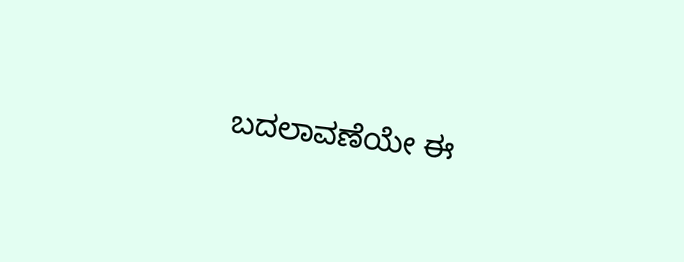ಬದಲಾವಣೆಯೇ ಈ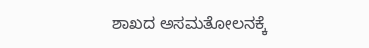ಶಾಖದ ಅಸಮತೋಲನಕ್ಕೆ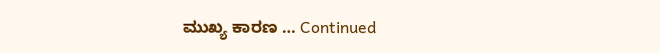ಮುಖ್ಯ ಕಾರಣ … Continued